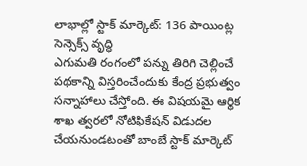లాభాల్లో స్టాక్ మార్కెట్: 136 పాయింట్ల సెన్సెక్స్ వృద్ధి
ఎగుమతి రంగంలో పన్ను తిరిగి చెల్లించే పథకాన్ని విస్తరించేందుకు కేంద్ర ప్రభుత్వం సన్నాహాలు చేస్తోంది. ఈ విషయమై ఆర్థిక శాఖ త్వరలో నోటిఫికేషన్ విడుదల చేయనుండటంతో బాంబే స్టాక్ మార్కెట్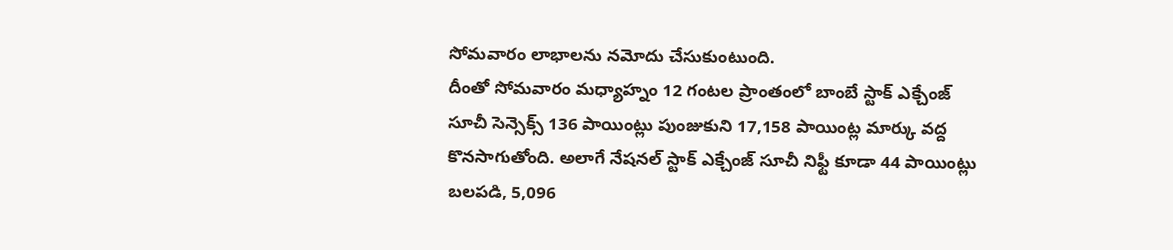సోమవారం లాభాలను నమోదు చేసుకుంటుంది.
దీంతో సోమవారం మధ్యాహ్నం 12 గంటల ప్రాంతంలో బాంబే స్టాక్ ఎక్చేంజ్ సూచీ సెన్సెక్స్ 136 పాయింట్లు పుంజుకుని 17,158 పాయింట్ల మార్కు వద్ద కొనసాగుతోంది. అలాగే నేషనల్ స్టాక్ ఎక్చేంజ్ సూచీ నిఫ్టీ కూడా 44 పాయింట్లు బలపడి, 5,096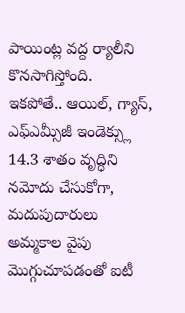పాయింట్ల వద్ద ర్యాలీని కొనసాగిస్తోంది.
ఇకపోతే.. ఆయిల్, గ్యాస్, ఎఫ్ఎమ్సీజీ ఇండెక్స్లు 14.3 శాతం వృద్ధిని నమోదు చేసుకోగా, మదుపుదారులు అమ్మకాల వైపు మొగ్గుచూపడంతో ఐటీ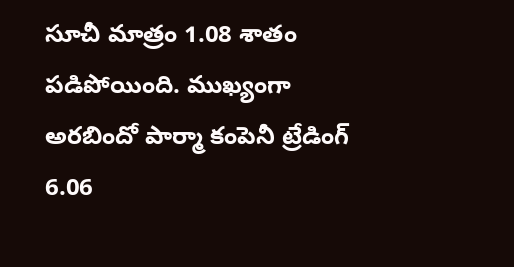సూచీ మాత్రం 1.08 శాతం పడిపోయింది. ముఖ్యంగా అరబిందో పార్మా కంపెనీ ట్రేడింగ్ 6.06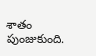శాతం పుంజుకుంది.